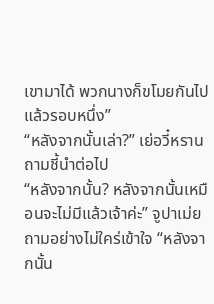เขามาได้ พวกนางก็ขโมยกันไปแล้วรอบหนึ่ง”
“หลังจากนั้นเล่า?” เย่อวี๋หรานถามชี้นำต่อไป
“หลังจากนั้น? หลังจากนั้นเหมือนจะไม่มีแล้วเจ้าค่ะ” จูปาเม่ยถามอย่างไม่ใคร่เข้าใจ “หลังจากนั้น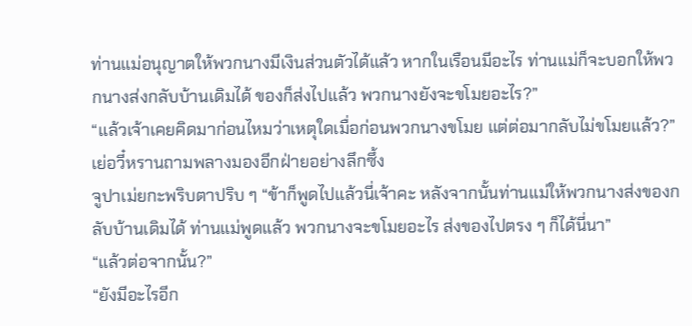ท่านแม่อนุญาตให้พวกนางมีเงินส่วนตัวได้แล้ว หากในเรือนมีอะไร ท่านแม่ก็จะบอกให้พวกนางส่งกลับบ้านเดิมได้ ของก็ส่งไปแล้ว พวกนางยังจะขโมยอะไร?”
“แล้วเจ้าเคยคิดมาก่อนไหมว่าเหตุใดเมื่อก่อนพวกนางขโมย แต่ต่อมากลับไม่ขโมยแล้ว?” เย่อวี๋หรานถามพลางมองอีกฝ่ายอย่างลึกซึ้ง
จูปาเม่ยกะพริบตาปริบ ๆ “ข้าก็พูดไปแล้วนี่เจ้าคะ หลังจากนั้นท่านแม่ให้พวกนางส่งของกลับบ้านเดิมได้ ท่านแม่พูดแล้ว พวกนางจะขโมยอะไร ส่งของไปตรง ๆ ก็ได้นี่นา”
“แล้วต่อจากนั้น?”
“ยังมีอะไรอีก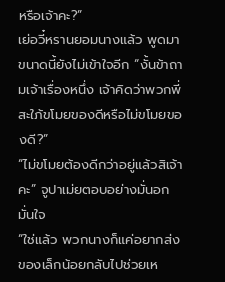หรือเจ้าคะ?”
เย่อวี๋หรานยอมนางแล้ว พูดมาขนาดนี้ยังไม่เข้าใจอีก “งั้นข้าถามเจ้าเรื่องหนึ่ง เจ้าคิดว่าพวกพี่สะใภ้ขโมยของดีหรือไม่ขโมยของดี?”
“ไม่ขโมยต้องดีกว่าอยู่แล้วสิเจ้าคะ” จูปาเม่ยตอบอย่างมั่นอกมั่นใจ
“ใช่แล้ว พวกนางก็แค่อยากส่งของเล็กน้อยกลับไปช่วยเห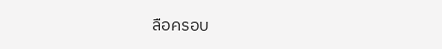ลือครอบ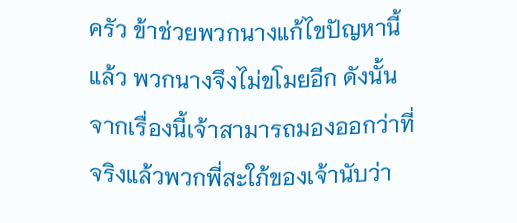ครัว ข้าช่วยพวกนางแก้ไขปัญหานี้แล้ว พวกนางจึงไม่ขโมยอีก ดังนั้นจากเรื่องนี้เจ้าสามารถมองออกว่าที่จริงแล้วพวกพี่สะใภ้ของเจ้านับว่า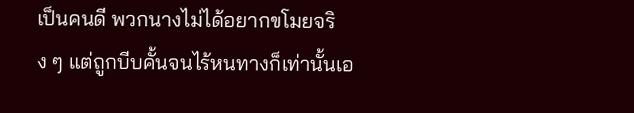เป็นคนดี พวกนางไม่ได้อยากขโมยจริง ๆ แต่ถูกบีบคั้นจนไร้หนทางก็เท่านั้นเอ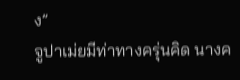ง”
จูปาเม่ยมีท่าทางครุ่นคิด นางค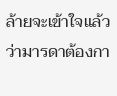ล้ายจะเข้าใจแล้วว่ามารดาต้องกา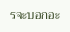รจะบอกอะ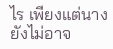ไร เพียงแต่นางยังไม่อาจ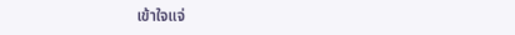เข้าใจแจ่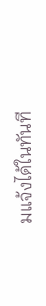มแจ้งได้ในทันที